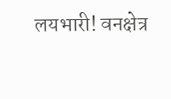लयभारी! वनक्षेत्र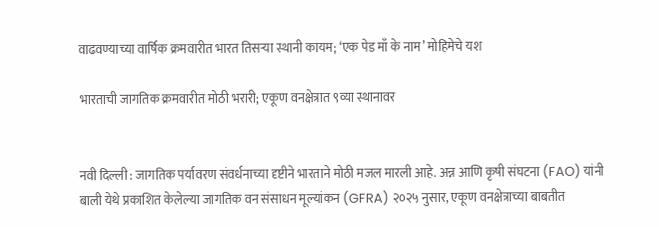वाढवण्याच्या वार्षिक क्रमवारीत भारत तिसऱ्या स्थानी कायम; ‘एक पेड माँ के नाम’ मोहिमेचे यश

भारताची जागतिक क्रमवारीत मोठी भरारी; एकूण वनक्षेत्रात ९व्या स्थानावर


नवी दिल्ली : जागतिक पर्यावरण संवर्धनाच्या दृष्टीने भारताने मोठी मजल मारली आहे. अन्न आणि कृषी संघटना (FAO) यांनी बाली येथे प्रकाशित केलेल्या जागतिक वन संसाधन मूल्यांकन (GFRA) २०२५ नुसार, एकूण वनक्षेत्राच्या बाबतीत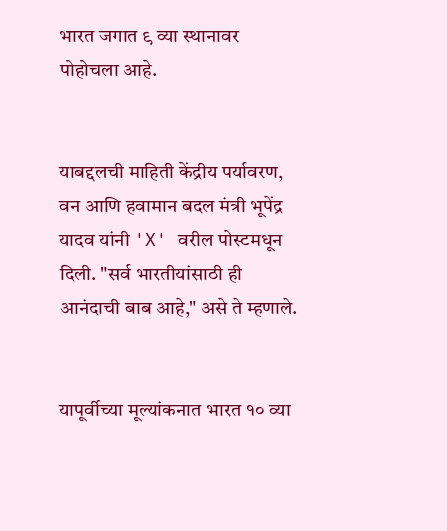भारत जगात ९ व्या स्थानावर पोहोचला आहे.


याबद्दलची माहिती केंद्रीय पर्यावरण, वन आणि हवामान बदल मंत्री भूपेंद्र यादव यांनी 'X' वरील पोस्टमधून दिली. "सर्व भारतीयांसाठी ही आनंदाची बाब आहे," असे ते म्हणाले.


यापूर्वीच्या मूल्यांकनात भारत १० व्या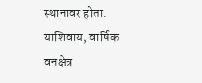स्थानावर होता. याशिवाय, वार्षिक वनक्षेत्र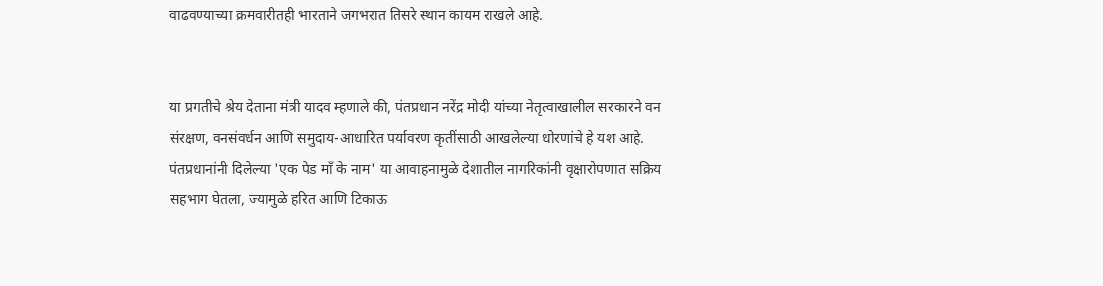वाढवण्याच्या क्रमवारीतही भारताने जगभरात तिसरे स्थान कायम राखले आहे.


या प्रगतीचे श्रेय देताना मंत्री यादव म्हणाले की, पंतप्रधान नरेंद्र मोदी यांच्या नेतृत्वाखालील सरकारने वन संरक्षण, वनसंवर्धन आणि समुदाय-आधारित पर्यावरण कृतींसाठी आखलेल्या धोरणांचे हे यश आहे. पंतप्रधानांनी दिलेल्या 'एक पेड माँ के नाम' या आवाहनामुळे देशातील नागरिकांनी वृक्षारोपणात सक्रिय सहभाग घेतला, ज्यामुळे हरित आणि टिकाऊ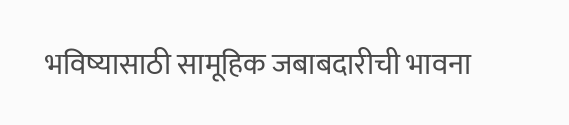भविष्यासाठी सामूहिक जबाबदारीची भावना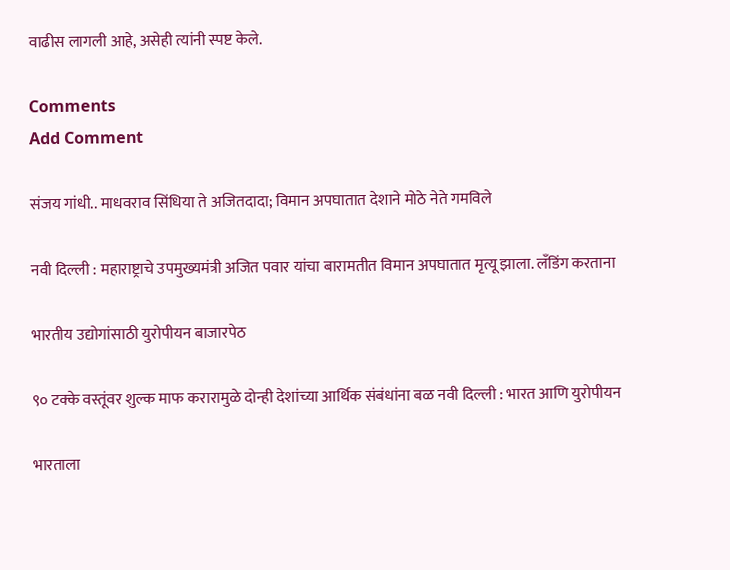वाढीस लागली आहे, असेही त्यांनी स्पष्ट केले.

Comments
Add Comment

संजय गांधी.. माधवराव सिंधिया ते अजितदादा; विमान अपघातात देशाने मोठे नेते गमविले

नवी दिल्ली : महाराष्ट्राचे उपमुख्यमंत्री अजित पवार यांचा बारामतीत विमान अपघातात मृत्यू झाला. लँडिंग करताना

भारतीय उद्योगांसाठी युरोपीयन बाजारपेठ

९० टक्के वस्तूंवर शुल्क माफ करारामुळे दोन्ही देशांच्या आर्थिक संबंधांना बळ नवी दिल्ली : भारत आणि युरोपीयन

भारताला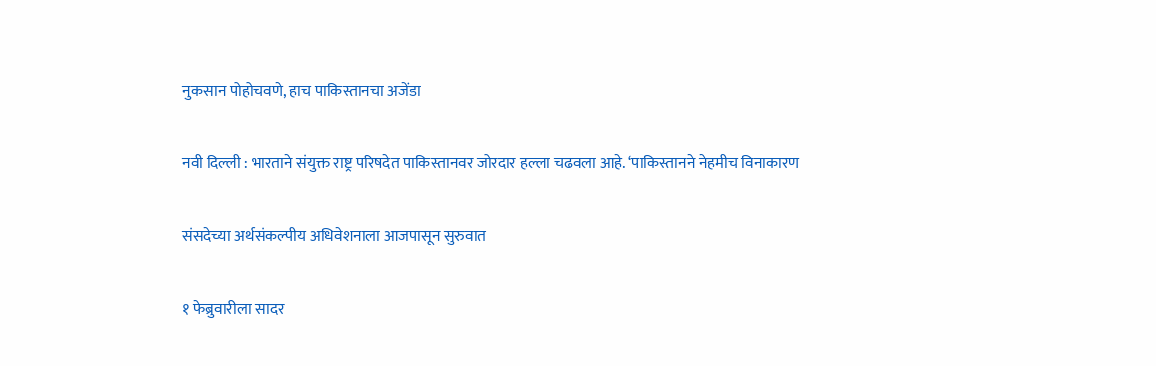नुकसान पोहोचवणे, हाच पाकिस्तानचा अजेंडा

नवी दिल्ली : भारताने संयुक्त राष्ट्र परिषदेत पाकिस्तानवर जोरदार हल्ला चढवला आहे. ‘पाकिस्तानने नेहमीच विनाकारण

संसदेच्या अर्थसंकल्पीय अधिवेशनाला आजपासून सुरुवात

१ फेब्रुवारीला सादर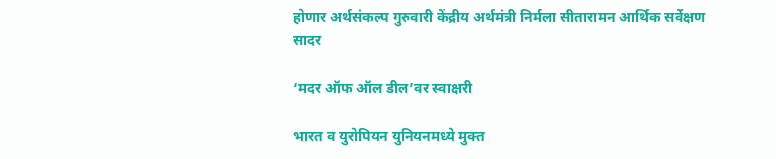होणार अर्थसंकल्प गुरुवारी केंद्रीय अर्थमंत्री निर्मला सीतारामन आर्थिक सर्वेक्षण सादर

‘मदर ऑफ ऑल डील’वर स्वाक्षरी

भारत व युरोपियन युनियनमध्ये मुक्त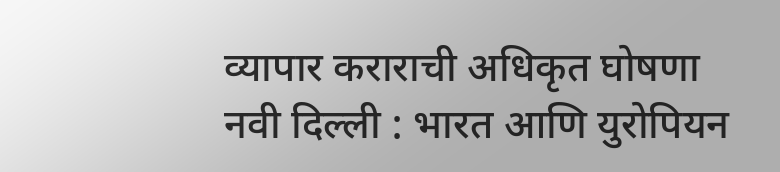व्यापार कराराची अधिकृत घोषणा नवी दिल्ली : भारत आणि युरोपियन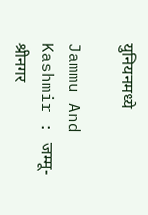युनियनमध्ये

Jammu And Kashmir : जम्मू-श्रीनगर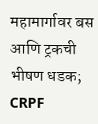महामार्गावर बस आणि ट्रकची भीषण धडक; CRPF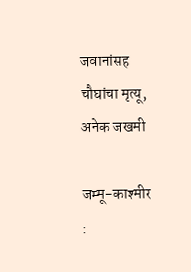जवानांसह चौघांचा मृत्यू, अनेक जखमी

जम्मू-काश्मीर :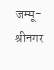जम्मू-श्रीनगर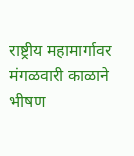राष्ट्रीय महामार्गावर मंगळवारी काळाने भीषण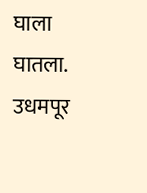घाला घातला. उधमपूर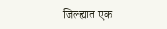जिल्ह्यात एक